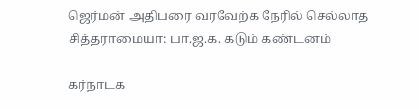ஜெர்மன் அதிபரை வரவேற்க நேரில் செல்லாத சித்தராமையா: பா.ஜ.க. கடும் கண்டனம்

கர்நாடக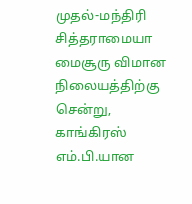முதல்-மந்திரி சித்தராமையா மைசூரு விமான நிலையத்திற்கு சென்று, காங்கிரஸ் எம்.பி.யான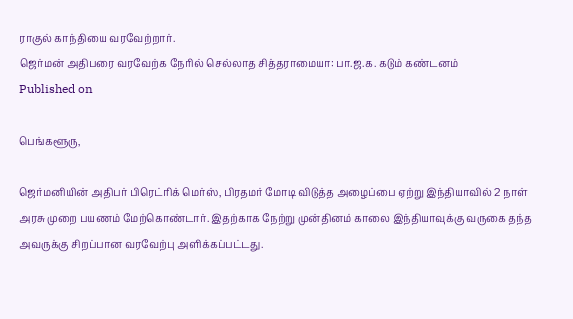ராகுல் காந்தியை வரவேற்றார்.
ஜெர்மன் அதிபரை வரவேற்க நேரில் செல்லாத சித்தராமையா: பா.ஜ.க. கடும் கண்டனம்
Published on

பெங்களூரு,

ஜெர்மனியின் அதிபர் பிரெட்ரிக் மெர்ஸ், பிரதமர் மோடி விடுத்த அழைப்பை ஏற்று இந்தியாவில் 2 நாள் அரசு முறை பயணம் மேற்கொண்டார். இதற்காக நேற்று முன்தினம் காலை இந்தியாவுக்கு வருகை தந்த அவருக்கு சிறப்பான வரவேற்பு அளிக்கப்பட்டது.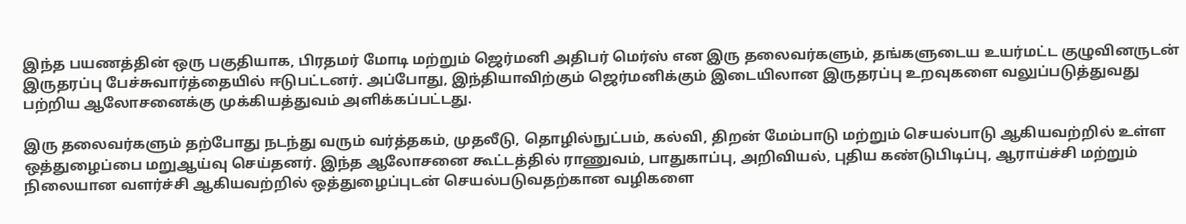இந்த பயணத்தின் ஒரு பகுதியாக, பிரதமர் மோடி மற்றும் ஜெர்மனி அதிபர் மெர்ஸ் என இரு தலைவர்களும், தங்களுடைய உயர்மட்ட குழுவினருடன் இருதரப்பு பேச்சுவார்த்தையில் ஈடுபட்டனர். அப்போது, இந்தியாவிற்கும் ஜெர்மனிக்கும் இடையிலான இருதரப்பு உறவுகளை வலுப்படுத்துவது பற்றிய ஆலோசனைக்கு முக்கியத்துவம் அளிக்கப்பட்டது.

இரு தலைவர்களும் தற்போது நடந்து வரும் வர்த்தகம், முதலீடு, தொழில்நுட்பம், கல்வி, திறன் மேம்பாடு மற்றும் செயல்பாடு ஆகியவற்றில் உள்ள ஒத்துழைப்பை மறுஆய்வு செய்தனர். இந்த ஆலோசனை கூட்டத்தில் ராணுவம், பாதுகாப்பு, அறிவியல், புதிய கண்டுபிடிப்பு, ஆராய்ச்சி மற்றும் நிலையான வளர்ச்சி ஆகியவற்றில் ஒத்துழைப்புடன் செயல்படுவதற்கான வழிகளை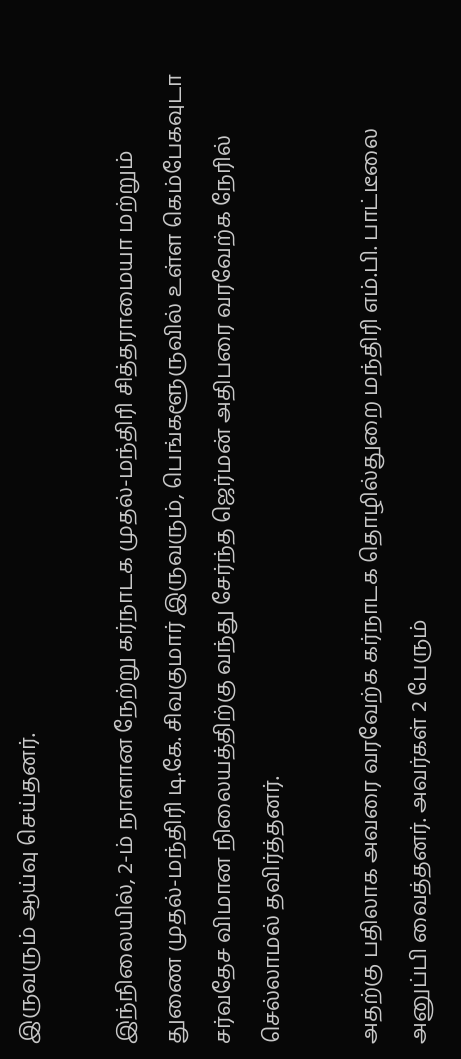இருவரும் ஆய்வு செய்தனர்.

இந்நிலையில், 2-ம் நாளான நேற்று கர்நாடக முதல்-மந்திரி சித்தராமையா மற்றும் துணை முதல்-மந்திரி டி.கே. சிவகுமார் இருவரும், பெங்களூருவில் உள்ள கெம்பேகவுடா சர்வதேச விமான நிலையத்திற்கு வந்து சேர்ந்த ஜெர்மன் அதிபரை வரவேற்க நேரில் செல்லாமல் தவிர்த்தனர்.

அதற்கு பதிலாக அவரை வரவேற்க கர்நாடக தொழில்துறை மந்திரி எம்.பி. பாட்டீலை அனுப்பி வைத்தனர். அவர்கள் 2 பேரும்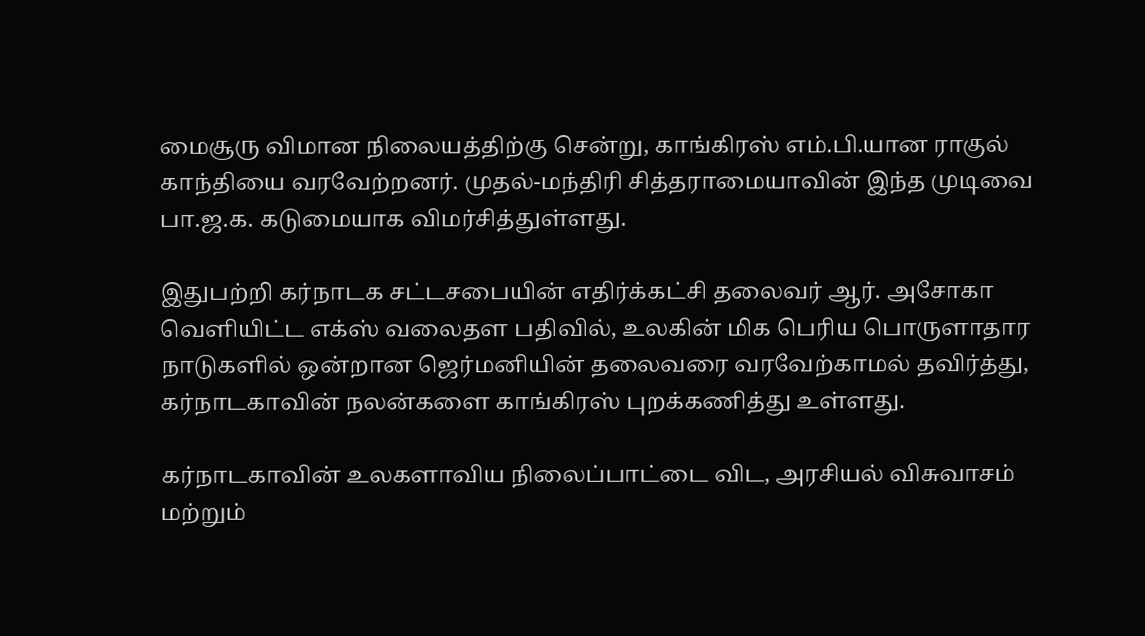மைசூரு விமான நிலையத்திற்கு சென்று, காங்கிரஸ் எம்.பி.யான ராகுல் காந்தியை வரவேற்றனர். முதல்-மந்திரி சித்தராமையாவின் இந்த முடிவை பா.ஜ.க. கடுமையாக விமர்சித்துள்ளது.

இதுபற்றி கர்நாடக சட்டசபையின் எதிர்க்கட்சி தலைவர் ஆர். அசோகா வெளியிட்ட எக்ஸ் வலைதள பதிவில், உலகின் மிக பெரிய பொருளாதார நாடுகளில் ஒன்றான ஜெர்மனியின் தலைவரை வரவேற்காமல் தவிர்த்து, கர்நாடகாவின் நலன்களை காங்கிரஸ் புறக்கணித்து உள்ளது.

கர்நாடகாவின் உலகளாவிய நிலைப்பாட்டை விட, அரசியல் விசுவாசம் மற்றும்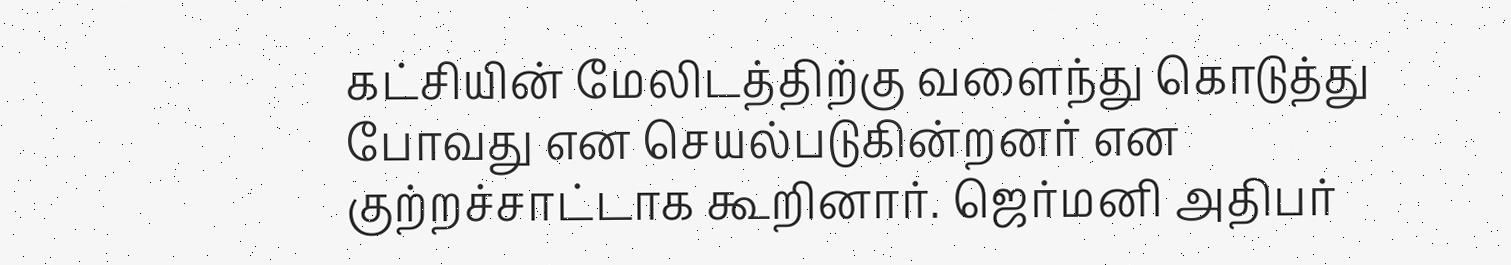கட்சியின் மேலிடத்திற்கு வளைந்து கொடுத்து போவது என செயல்படுகின்றனர் என குற்றச்சாட்டாக கூறினார். ஜெர்மனி அதிபர்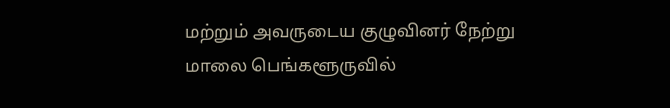மற்றும் அவருடைய குழுவினர் நேற்று மாலை பெங்களூருவில்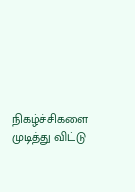நிகழ்ச்சிகளை முடித்து விட்டு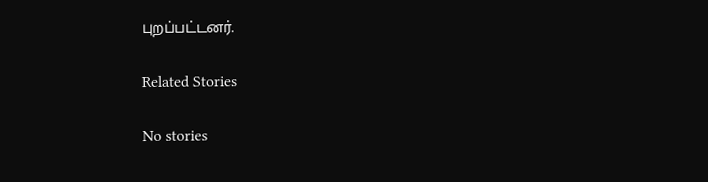புறப்பட்டனர்.

Related Stories

No stories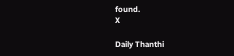found.
X

Daily Thanthi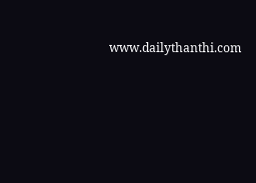www.dailythanthi.com